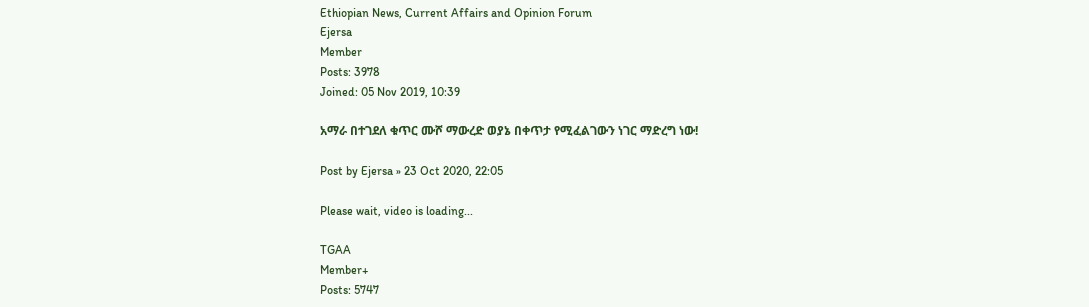Ethiopian News, Current Affairs and Opinion Forum
Ejersa
Member
Posts: 3978
Joined: 05 Nov 2019, 10:39

አማራ በተገደለ ቁጥር ሙሾ ማውረድ ወያኔ በቀጥታ የሚፈልገውን ነገር ማድረግ ነው!

Post by Ejersa » 23 Oct 2020, 22:05

Please wait, video is loading...

TGAA
Member+
Posts: 5747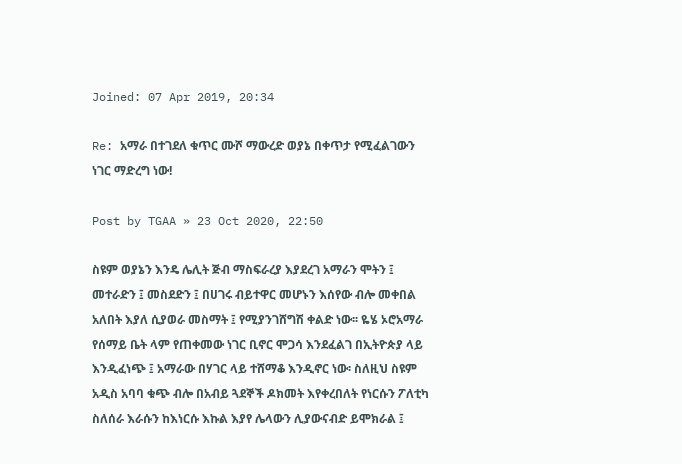Joined: 07 Apr 2019, 20:34

Re: አማራ በተገደለ ቁጥር ሙሾ ማውረድ ወያኔ በቀጥታ የሚፈልገውን ነገር ማድረግ ነው!

Post by TGAA » 23 Oct 2020, 22:50

ስዩም ወያኔን እንዴ ሌሊት ጅብ ማስፍራረያ እያደረገ አማራን ሞትን ፤ መተራድን ፤ መስደድን ፤ በሀገሩ ብይተዋር መሆኑን እሰየው ብሎ መቀበል አለበት እያለ ሲያወራ መስማት ፤ የሚያንገሸግሽ ቀልድ ነው፡፡ ዬሄ ኦሮአማራ የሰማይ ቤት ላም የጠቀመው ነገር ቢኖር ሞጋሳ እንደፈልገ በኢትዮጵያ ላይ እንዲፈነጭ ፤ አማራው በሃገር ላይ ተሸማቆ እንዲኖር ነው፡ ስለዚህ ስዩም አዲስ አባባ ቁጭ ብሎ በአብይ ጓደኞች ዶክመት እየቀረበለት የነርሱን ፖለቲካ ስለሰራ እራሱን ከእነርሱ እኩል እያየ ሌላውን ሊያውናብድ ይሞክራል ፤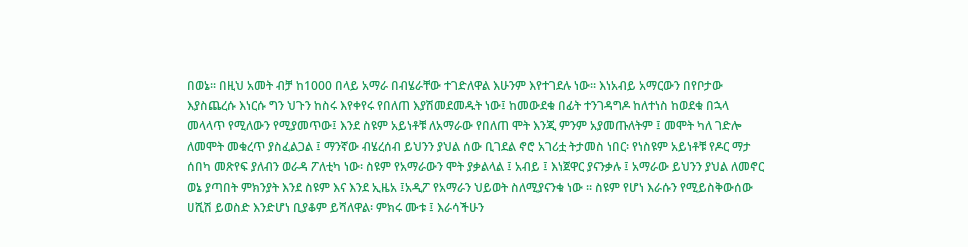በወኔ፡፡ በዚህ አመት ብቻ ከ1000 በላይ አማራ በብሄራቸው ተገድለዋል እሁንም እየተገደሉ ነው። እነአብይ አማርውን በየቦታው እያስጨረሱ እነርሱ ግን ህጉን ከስሩ እየቀየሩ የበለጠ እያሽመደመዱት ነው፤ ከመውደቁ በፊት ተንገዳግዶ ከለተነስ ከወደቁ በኋላ መላላጥ የሚለውን የሚያመጥው፤ እንደ ስዩም አይነቶቹ ለአማራው የበለጠ ሞት እንጂ ምንም አያመጡለትም ፤ መሞት ካለ ገድሎ ለመሞት መቁረጥ ያስፈልጋል ፤ ማንኛው ብሄረሰብ ይህንን ያህል ሰው ቢገደል ኖሮ አገሪቷ ትታመስ ነበር፡ የነስዩም አይነቶቹ የዶር ማታ ሰበካ መጽየፍ ያለብን ወራዳ ፖለቲካ ነው፡ ስዩም የአማራውን ሞት ያቃልላል ፤ አብይ ፤ እነጀዋር ያናንቃሉ ፤ አማራው ይህንን ያህል ለመኖር ወኔ ያጣበት ምክንያት እንደ ስዩም እና እንደ ኢዜአ ፤አዲፖ የአማራን ህይወት ስለሚያናንቁ ነው ፡፡ ስዩም የሆነ እራሱን የሚይስቅውሰው ሀሺሽ ይወስድ እንድሆነ ቢያቆም ይሻለዋል፡ ምክሩ ሙቱ ፤ እራሳችሁን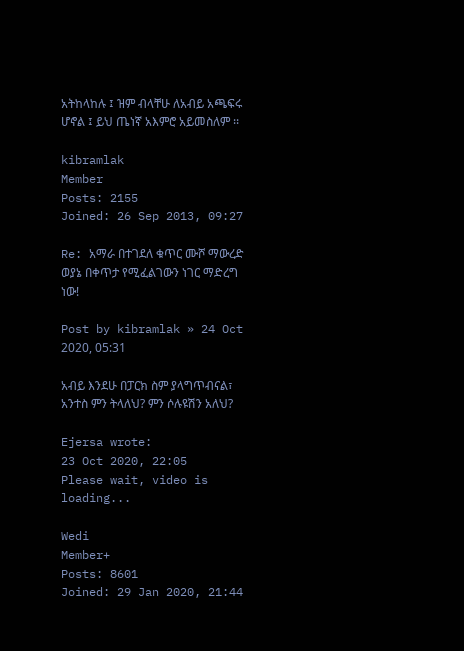አትከላከሉ ፤ ዝም ብላቸሁ ለአብይ አጫፍሩ ሆኖል ፤ ይህ ጤነኛ አእምሮ አይመስለም ፡፡

kibramlak
Member
Posts: 2155
Joined: 26 Sep 2013, 09:27

Re: አማራ በተገደለ ቁጥር ሙሾ ማውረድ ወያኔ በቀጥታ የሚፈልገውን ነገር ማድረግ ነው!

Post by kibramlak » 24 Oct 2020, 05:31

አብይ እንደሁ በፓርክ ስም ያላግጥብናል፣ አንተስ ምን ትላለህ? ምን ሶሉዩሽን አለህ?

Ejersa wrote:
23 Oct 2020, 22:05
Please wait, video is loading...

Wedi
Member+
Posts: 8601
Joined: 29 Jan 2020, 21:44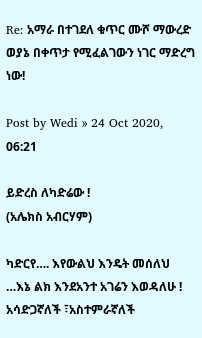Re: አማራ በተገደለ ቁጥር ሙሾ ማውረድ ወያኔ በቀጥታ የሚፈልገውን ነገር ማድረግ ነው!

Post by Wedi » 24 Oct 2020, 06:21

ይድረስ ለካድሬው !
(አሌክስ አብርሃም)

ካድርየ…. እየውልህ እንዴት መሰለህ …እኔ ልክ እንደአንተ አገሬን እወዳለሁ ! አሳድጋኛለች ፣አስተምራኛለች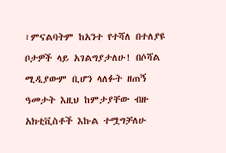፣ምናልባትም ከአንተ የተሻለ በተለያዩ ቦታዎች ላይ አገልግያታለሁ! በሶሻል ሚዲያውም ቢሆን ላለፉት ዘጠኝ ዓመታት እዚህ ከምታያቸው ብዙ አክቲቪስቶች እኩል ተሟግቻለሁ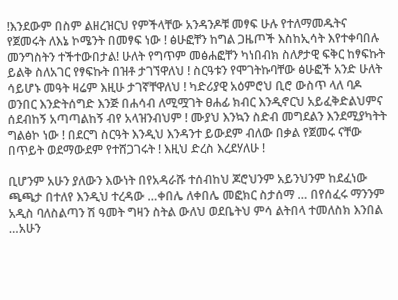!እንደውም በስም ልዘረዝርህ የምችላቸው አንዳንዶቹ መፃፍ ሁሉ የተለማመዱትና የጀመሩት ለእኔ ኮሜንት በመፃፍ ነው ! ፅሁፎቸን ከግል ጋዜጦች እስከኢሳት እየተቀባበሉ መንግስትን ተችተውበታል! ሁለት የግጥም መፅሐፎቸን ካነበብክ ስለፆታዊ ፍቅር ከፃፍኩት ይልቅ ስለአገር የፃፍኩት በዝቶ ታገኘዋለህ ! ስርዓቱን የሞገትኩባቸው ፅሁፎች አንድ ሁለት ሳይሆኑ መዓት ዛሬም እዚሁ ታገኛቸዋለህ ! ካድሪያዊ አዕምሮህ ቢሮ ውስጥ ላለ ባዶ ወንበር እንድትሰግድ እንጅ በሐሳብ ለሚሟገት ፀሐፊ ክብር እንዲኖርህ አይፈቅድልህምና ሰደብከኝ አጣጣልከኝ ብየ አላዝንብህም ! ሙያህ እንኳን ስድብ መግደልን እንደሚያካትት ግልፅኮ ነው ! በደርግ ስርዓት እንዲህ እንዳንተ ይውደም ብለው በቃል የጀመሩ ናቸው በጥይት ወደማውደም የተሸጋገሩት ! እዚህ ድረስ እረደሃለሁ !

ቢሆንም አሁን ያለውን እውነት በየአዳራሹ ተሰብከህ ጆሮህንም አይንህንም ከደፈነው ጫጫታ በተለየ እንዲህ ተረዳው …ቀበሌ ለቀበሌ መፎክር ስታሰማ … በየሰፈሩ ማንንም አዲስ ባለስልጣን ሽ ዓመት ግዛን ስትል ውለህ ወደቤትህ ምሳ ልትበላ ተመለስክ እንበል …አሁን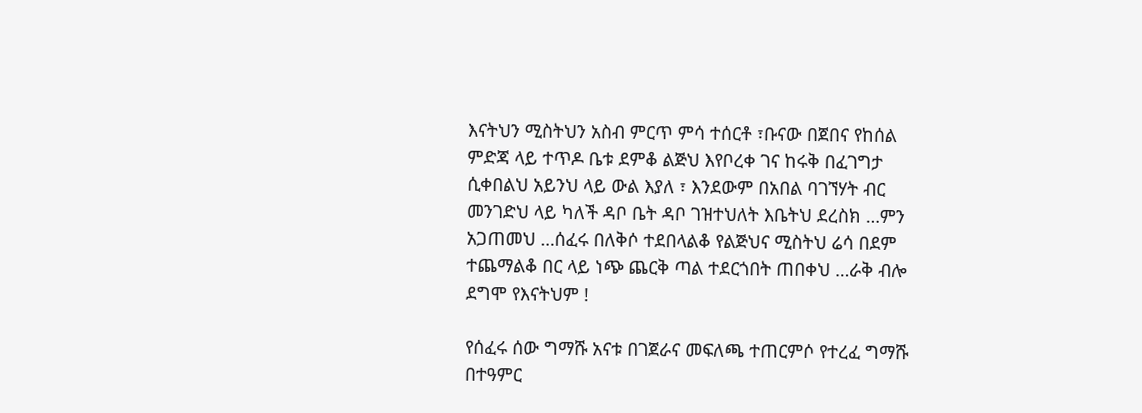እናትህን ሚስትህን አስብ ምርጥ ምሳ ተሰርቶ ፣ቡናው በጀበና የከሰል ምድጃ ላይ ተጥዶ ቤቱ ደምቆ ልጅህ እየቦረቀ ገና ከሩቅ በፈገግታ ሲቀበልህ አይንህ ላይ ውል እያለ ፣ እንደውም በአበል ባገኘሃት ብር መንገድህ ላይ ካለች ዳቦ ቤት ዳቦ ገዝተህለት እቤትህ ደረስክ …ምን አጋጠመህ …ሰፈሩ በለቅሶ ተደበላልቆ የልጅህና ሚስትህ ሬሳ በደም ተጨማልቆ በር ላይ ነጭ ጨርቅ ጣል ተደርጎበት ጠበቀህ …ራቅ ብሎ ደግሞ የእናትህም !

የሰፈሩ ሰው ግማሹ አናቱ በገጀራና መፍለጫ ተጠርምሶ የተረፈ ግማሹ በተዓምር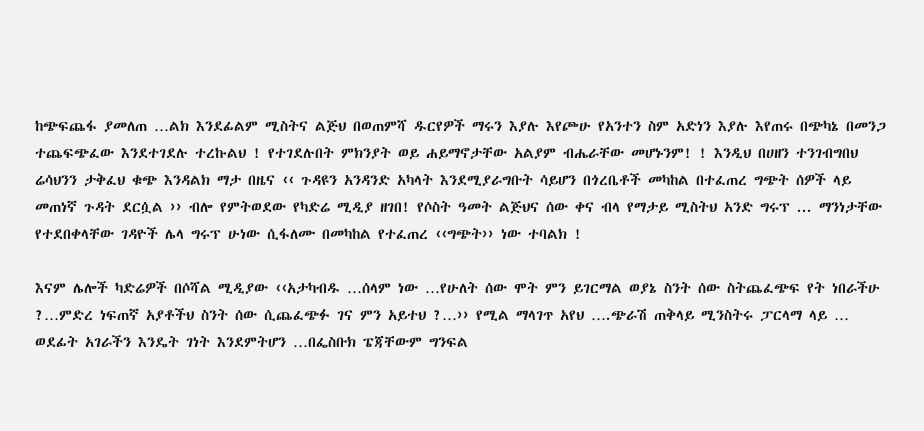ከጭፍጨፋ ያመለጠ …ልክ እንደፊልም ሚስትና ልጅህ በወጠምሻ ዱርየዎች ማሩን እያሉ እየጮሁ የአንተን ስም አድነን እያሉ እየጠሩ በጭካኔ በመንጋ ተጨፍጭፈው እንደተገደሉ ተረኩልህ ! የተገደሉበት ምክንያት ወይ ሐይማኖታቸው አልያም ብሔራቸው መሆኑንም! ! እንዲህ በሀዘን ተንገብግበህ ሬሳህንን ታቅፈህ ቁጭ እንዳልክ ማታ በዜና ‹‹ ጉዳዩን አንዳንድ አካላት እንደሚያራግቡት ሳይሆን በጎረቤቶች መካከል በተፈጠረ ግጭት ሰዎች ላይ መጠነኛ ጉዳት ደርሷል ›› ብሎ የምትወደው የካድሬ ሚዲያ ዘገበ! የሶስት ዓመት ልጅህና ሰው ቀና ብላ የማታይ ሚስትህ አንድ ግሩፕ ... ማንነታቸው የተደበቀላቸው ገዳዮች ሌላ ግሩፕ ሁነው ሲፋለሙ በመካከል የተፈጠረ ‹‹ግጭት›› ነው ተባልክ !

እናም ሌሎች ካድሬዎች በሶሻል ሚዲያው ‹‹አታካብዱ …ሰላም ነው …የሁለት ሰው ሞት ምን ይገርማል ወያኔ ስንት ሰው ስትጨፈጭፍ የት ነበራችሁ ?…ምድረ ነፍጠኛ አያቶችህ ስንት ሰው ሲጨፈጭፉ ገና ምን አይተህ ?…›› የሚል ማላገጥ አየህ ….ጭራሽ ጠቅላይ ሚንስትሩ ፓርላማ ላይ … ወደፊት አገራችን እንዴት ገነት እንደምትሆን …በፌስቡክ ፔጃቸውም ግንፍል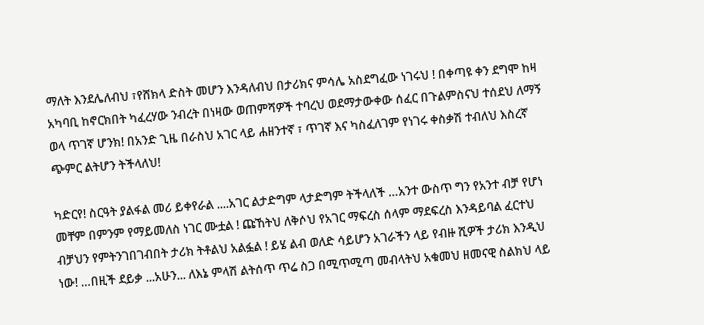ማለት እንደሌለብህ ፣የሸክላ ድስት መሆን እንዳለብህ በታሪክና ምሳሌ አስደግፈው ነገሩህ ! በቀጣዩ ቀን ደግሞ ከዛ አካባቢ ከኖርክበት ካፈረሃው ንብረት በነዛው ወጠምሻዎች ተባረህ ወደማታውቀው ሰፈር በጉልምስናህ ተሰደህ ለማኝ ወላ ጥገኛ ሆንክ! በአንድ ጊዜ በራስህ አገር ላይ ሐዘንተኛ ፣ ጥገኛ እና ካስፈለገም የነገሩ ቀስቃሽ ተብለህ እስረኛ ጭምር ልትሆን ትችላለህ!

ካድርየ! ስርዓት ያልፋል መሪ ይቀየራል ....አገር ልታድግም ላታድግም ትችላለች …አንተ ውስጥ ግን የአንተ ብቻ የሆነ መቸም በምንም የማይመለስ ነገር ሙቷል ! ጩኸትህ ለቅሶህ የአገር ማፍረስ ሰላም ማደፍረስ እንዳይባል ፈርተህ ብቻህን የምትንገበገብበት ታሪክ ትቶልህ አልፏል ! ይሄ ልብ ወለድ ሳይሆን አገራችን ላይ የብዙ ሺዎች ታሪክ እንዲህ ነው! …በዚች ደይቃ ...አሁን... ለእኔ ምላሽ ልትሰጥ ጥሬ ስጋ በሚጥሚጣ መብላትህ አቁመህ ዘመናዊ ስልክህ ላይ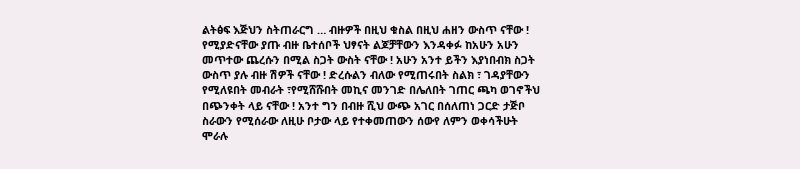ልትፅፍ እጅህን ስትጠራርግ … ብዙዎች በዚህ ቁስል በዚህ ሐዘን ውስጥ ናቸው ! የሚያድናቸው ያጡ ብዙ ቤተሰቦች ህፃናት ልጆቻቸውን እንዳቀፉ ከአሁን አሁን መጥተው ጨረሱን በሚል ስጋት ውስት ናቸው ! አሁን አንተ ይችን እያነበብክ ስጋት ውስጥ ያሉ ብዙ ሽዎች ናቸው ! ድረሱልን ብለው የሚጠሩበት ስልክ ፣ ገዳያቸውን የሚለዩበት መብራት ፣የሚሸሹበት መኪና መንገድ በሌለበት ገጠር ጫካ ወገኖችህ በጭንቀት ላይ ናቸው ! አንተ ግን በብዙ ሺህ ውጭ አገር በሰለጠነ ጋርድ ታጅቦ ስራውን የሚሰራው ለዚሁ ቦታው ላይ የተቀመጠውን ሰውየ ለምን ወቀሳችሁት ሞራሉ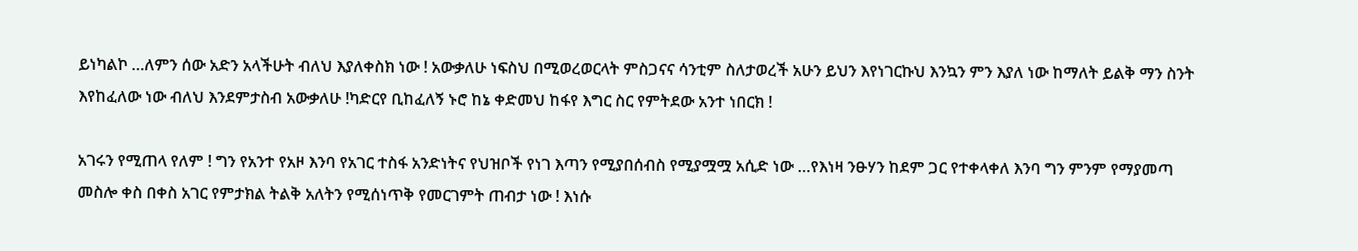ይነካልኮ …ለምን ሰው አድን አላችሁት ብለህ እያለቀስክ ነው ! አውቃለሁ ነፍስህ በሚወረወርላት ምስጋናና ሳንቲም ስለታወረች አሁን ይህን እየነገርኩህ እንኳን ምን እያለ ነው ከማለት ይልቅ ማን ስንት እየከፈለው ነው ብለህ እንደምታስብ አውቃለሁ !ካድርየ ቢከፈለኝ ኑሮ ከኔ ቀድመህ ከፋየ እግር ስር የምትደው አንተ ነበርክ !

አገሩን የሚጠላ የለም ! ግን የአንተ የአዞ እንባ የአገር ተስፋ አንድነትና የህዝቦች የነገ እጣን የሚያበሰብስ የሚያሟሟ አሲድ ነው …የእነዛ ንፁሃን ከደም ጋር የተቀላቀለ እንባ ግን ምንም የማያመጣ መስሎ ቀስ በቀስ አገር የምታክል ትልቅ አለትን የሚሰነጥቅ የመርገምት ጠብታ ነው ! እነሱ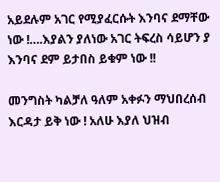አይደሉም አገር የሚያፈርሱት እንባና ደማቸው ነው !….እያልን ያለነው አገር ትፍረስ ሳይሆን ያ እንባና ደም ይታበስ ይቁም ነው !!

መንግስት ካልቻለ ዓለም አቀፉን ማህበረሰብ እርዳታ ይቅ ነው ! አለሁ እያለ ህዝብ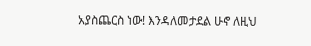አያስጨርስ ነው! እንዳለመታደል ሁኖ ለዚህ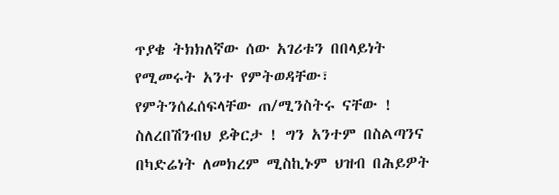ጥያቄ ትክክለኛው ሰው አገሪቱን በበላይነት የሚመሩት አንተ የምትወዳቸው፣ የምትንሰፈሰፍላቸው ጠ/ሚንስትሩ ናቸው ! ስለረበሽንብህ ይቅርታ ! ግን አንተም በስልጣንና በካድሬነት ለመክረም ሚስኪኑም ህዝብ በሕይዎት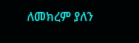ለመክረም ያለን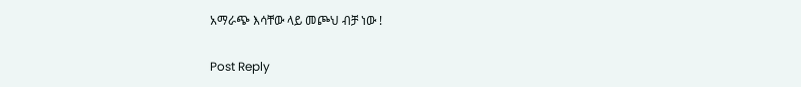አማራጭ እሳቸው ላይ መጮህ ብቻ ነው !

Post Reply